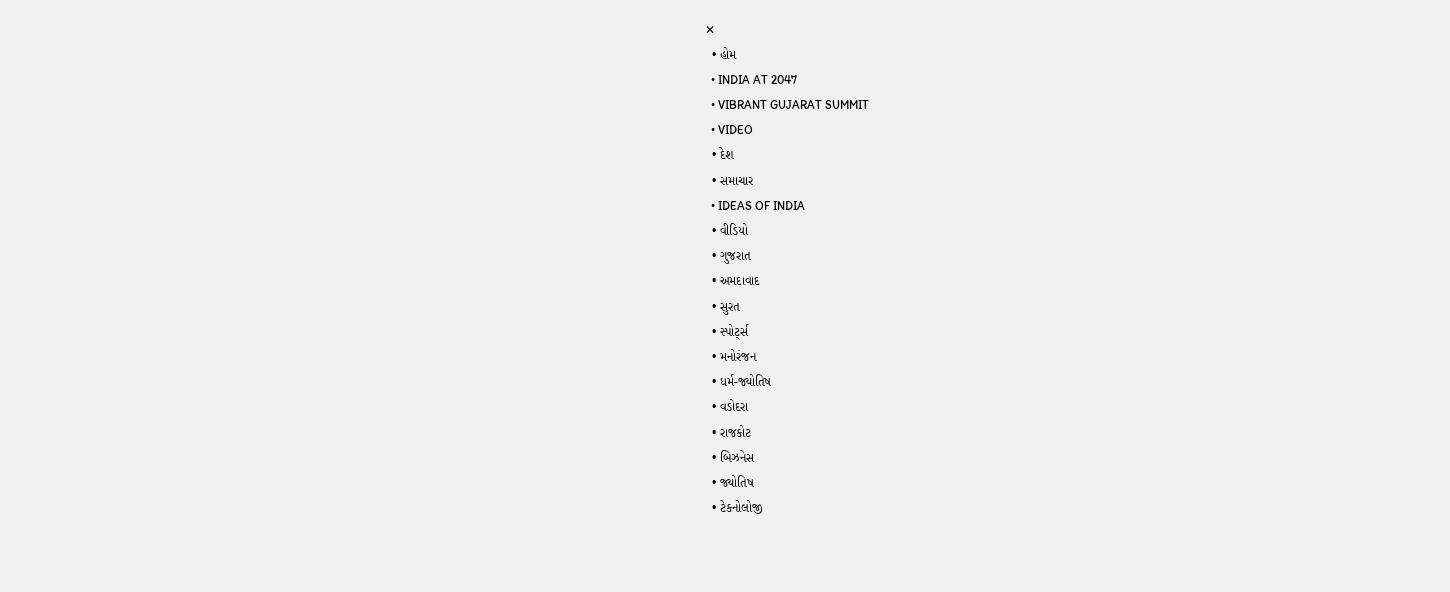✕
  • હોમ
  • INDIA AT 2047
  • VIBRANT GUJARAT SUMMIT
  • VIDEO
  • દેશ
  • સમાચાર
  • IDEAS OF INDIA
  • વીડિયો
  • ગુજરાત
  • અમદાવાદ
  • સુરત
  • સ્પોર્ટ્સ
  • મનોરંજન
  • ધર્મ-જ્યોતિષ
  • વડોદરા
  • રાજકોટ
  • બિઝનેસ
  • જ્યોતિષ
  • ટેકનોલોજી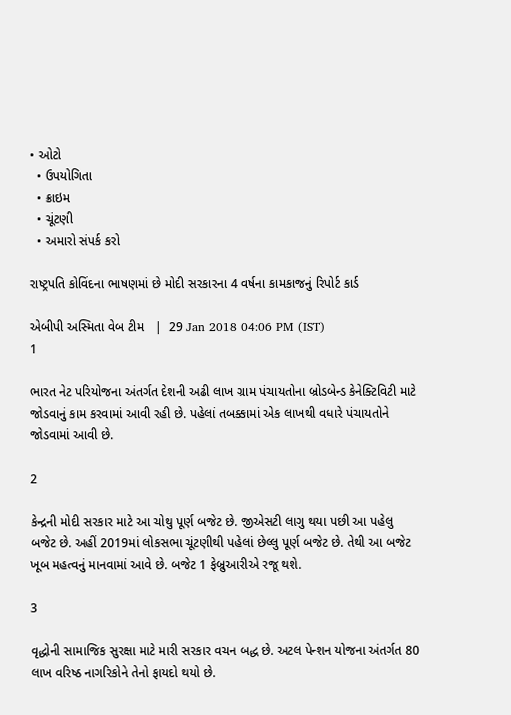• ઓટો
  • ઉપયોગિતા
  • ક્રાઇમ
  • ચૂંટણી
  • અમારો સંપર્ક કરો

રાષ્ટ્રપતિ કોવિંદના ભાષણમાં છે મોદી સરકારના 4 વર્ષના કામકાજનું રિપોર્ટ કાર્ડ

એબીપી અસ્મિતા વેબ ટીમ   |  29 Jan 2018 04:06 PM (IST)
1

ભારત નેટ પરિયોજના અંતર્ગત દેશની અઢી લાખ ગ્રામ પંચાયતોના બ્રોડબેન્ડ કેનેક્ટિવિટી માટે જોડવાનું કામ કરવામાં આવી રહી છે. પહેલાં તબક્કામાં એક લાખથી વધારે પંચાયતોને જોડવામાં આવી છે.

2

કેન્દ્રની મોદી સરકાર માટે આ ચોથુ પૂર્ણ બજેટ છે. જીએસટી લાગુ થયા પછી આ પહેલુ બજેટ છે. અહીં 2019માં લોકસભા ચૂંટણીથી પહેલાં છેલ્લુ પૂર્ણ બજેટ છે. તેથી આ બજેટ ખૂબ મહત્વનું માનવામાં આવે છે. બજેટ 1 ફેબ્રુઆરીએ રજૂ થશે.

3

વૃદ્ધોની સામાજિક સુરક્ષા માટે મારી સરકાર વચન બદ્ધ છે. અટલ પેન્શન યોજના અંતર્ગત 80 લાખ વરિષ્ઠ નાગરિકોને તેનો ફાયદો થયો છે.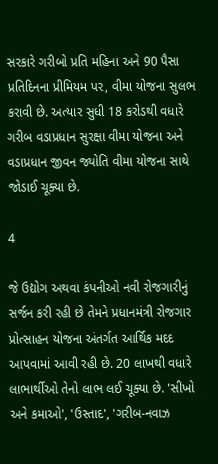સરકારે ગરીબો પ્રતિ મહિના અને 90 પૈસા પ્રતિદિનના પ્રીમિયમ પર, વીમા યોજના સુલભ કરાવી છે. અત્યાર સુધી 18 કરોડથી વધારે ગરીબ વડાપ્રધાન સુરક્ષા વીમા યોજના અને વડાપ્રધાન જીવન જ્યોતિ વીમા યોજના સાથે જોડાઈ ચૂક્યા છે.

4

જે ઉદ્યોગ અથવા કંપનીઓ નવી રોજગારીનું સર્જન કરી રહી છે તેમને પ્રધાનમંત્રી રોજગાર પ્રોત્સાહન યોજના અંતર્ગત આર્થિક મદદ આપવામાં આવી રહી છે. 20 લાખથી વધારે લાભાર્થીઓ તેનો લાભ લઈ ચૂક્યા છે. 'સીખો અને કમાઓ', 'ઉસ્તાદ', 'ગરીબ-નવાઝ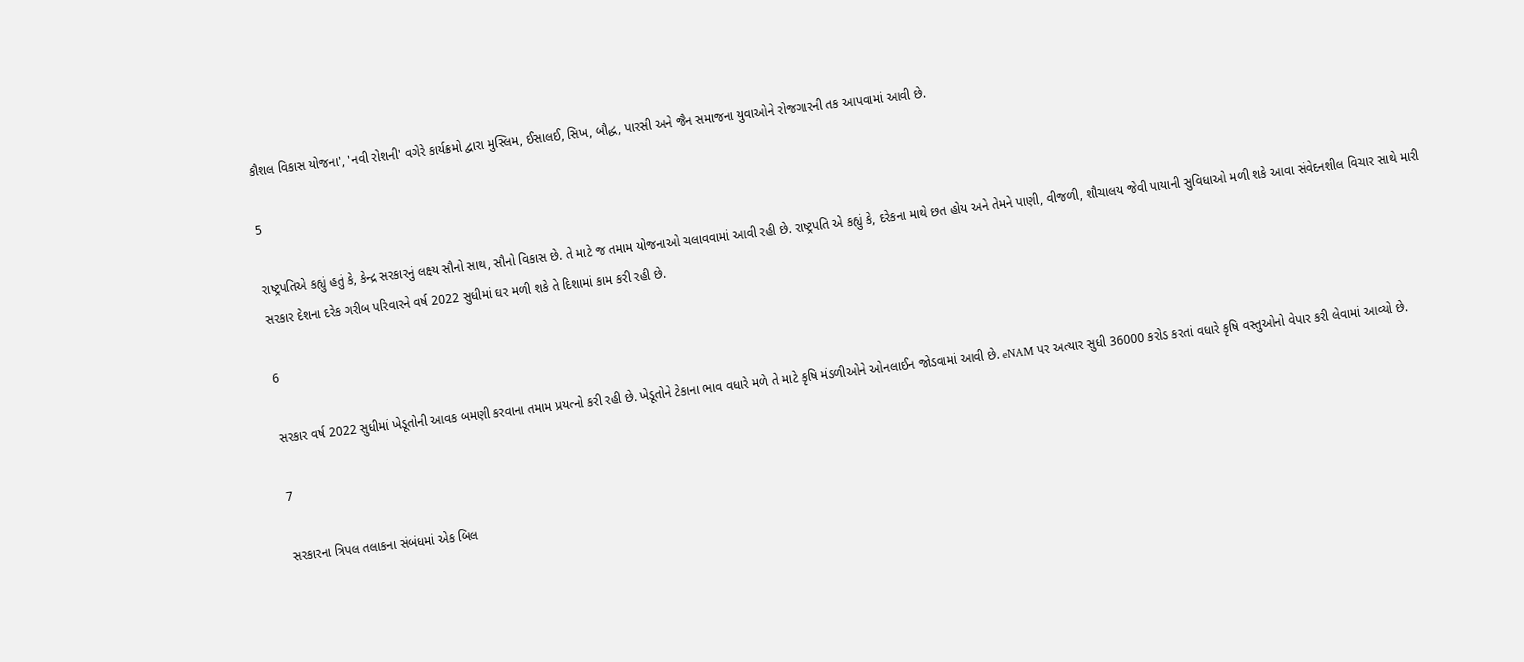કૌશલ વિકાસ યોજના', 'નવી રોશની' વગેરે કાર્યક્રમો દ્વારા મુસ્લિમ, ઈસાલઈ, સિખ, બૌદ્ધ, પારસી અને જૈન સમાજના યુવાઓને રોજગારની તક આપવામાં આવી છે.

5

રાષ્ટ્રપતિએ કહ્યું હતું કે, કેન્દ્ર સરકારનું લક્ષ્ય સૌનો સાથ, સૌનો વિકાસ છે. તે માટે જ તમામ યોજનાઓ ચલાવવામાં આવી રહી છે. રાષ્ટ્રપતિ એ કહ્યું કે, દરેકના માથે છત હોય અને તેમને પાણી, વીજળી, શૌચાલય જેવી પાયાની સુવિધાઓ મળી શકે આવા સંવેદનશીલ વિચાર સાથે મારી સરકાર દેશના દરેક ગરીબ પરિવારને વર્ષ 2022 સુધીમાં ઘર મળી શકે તે દિશામાં કામ કરી રહી છે.

6

સરકાર વર્ષ 2022 સુધીમાં ખેડૂતોની આવક બમણી કરવાના તમામ પ્રયત્નો કરી રહી છે. ખેડૂતોને ટેકાના ભાવ વધારે મળે તે માટે કૃષિ મંડળીઓને ઓનલાઈન જોડવામાં આવી છે. eNAM પર અત્યાર સુધી 36000 કરોડ કરતાં વધારે કૃષિ વસ્તુઓનો વેપાર કરી લેવામાં આવ્યો છે.

7

સરકારના ત્રિપલ તલાકના સંબંધમાં એક બિલ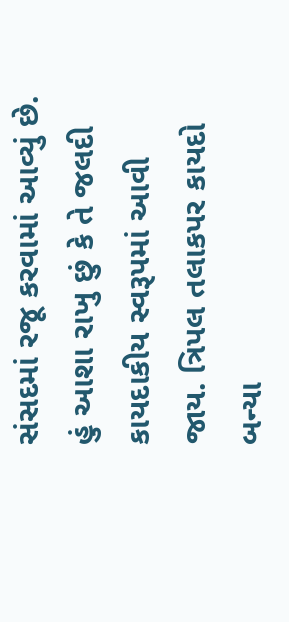સંસદમાં રજૂ કરવામાં આવ્યું છે. હું આશા રાખુ છું કે તે જલદી કાયદાકીય સ્વરૂપમાં આવી જાય. ત્રિપલ તલાકપર કાયદો બન્યા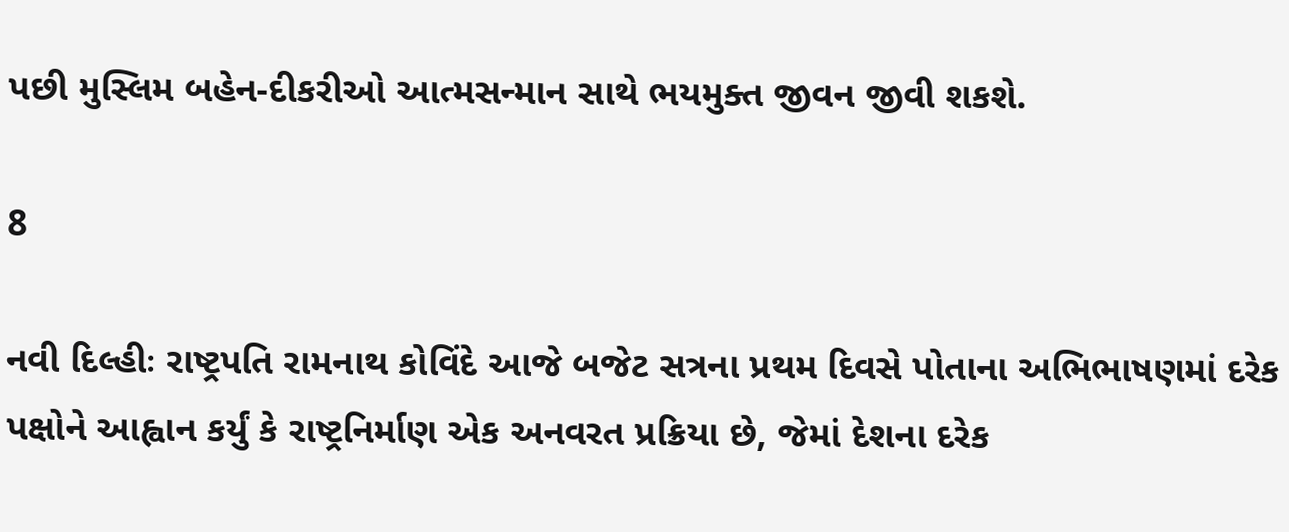પછી મુસ્લિમ બહેન-દીકરીઓ આત્મસન્માન સાથે ભયમુક્ત જીવન જીવી શકશે.

8

નવી દિલ્હીઃ રાષ્ટ્રપતિ રામનાથ કોવિંદે આજે બજેટ સત્રના પ્રથમ દિવસે પોતાના અભિભાષણમાં દરેક પક્ષોને આહ્વાન કર્યું કે રાષ્ટ્રનિર્માણ એક અનવરત પ્રક્રિયા છે, જેમાં દેશના દરેક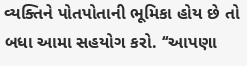વ્યક્તિને પોતપોતાની ભૂમિકા હોય છે તો બધા આમા સહયોગ કરો. ‘‘આપણા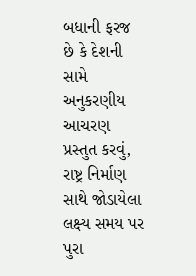બધાની ફરજ છે કે દેશની સામે અનુકરણીય આચરણ પ્રસ્તુત કરવું, રાષ્ટ્ર નિર્માણ સાથે જોડાયેલા લક્ષ્ય સમય પર પુરા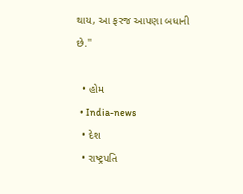થાય, આ ફરજ આપણા બધાની છે.''

  • હોમ
  • India-news
  • દેશ
  • રાષ્ટ્રપતિ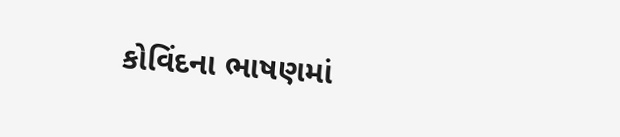કોવિંદના ભાષણમાં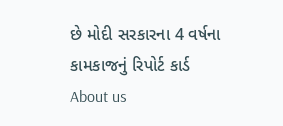છે મોદી સરકારના 4 વર્ષના કામકાજનું રિપોર્ટ કાર્ડ
About us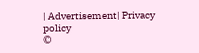| Advertisement| Privacy policy
©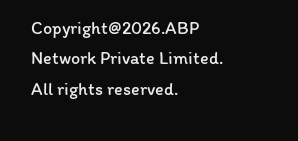Copyright@2026.ABP Network Private Limited. All rights reserved.